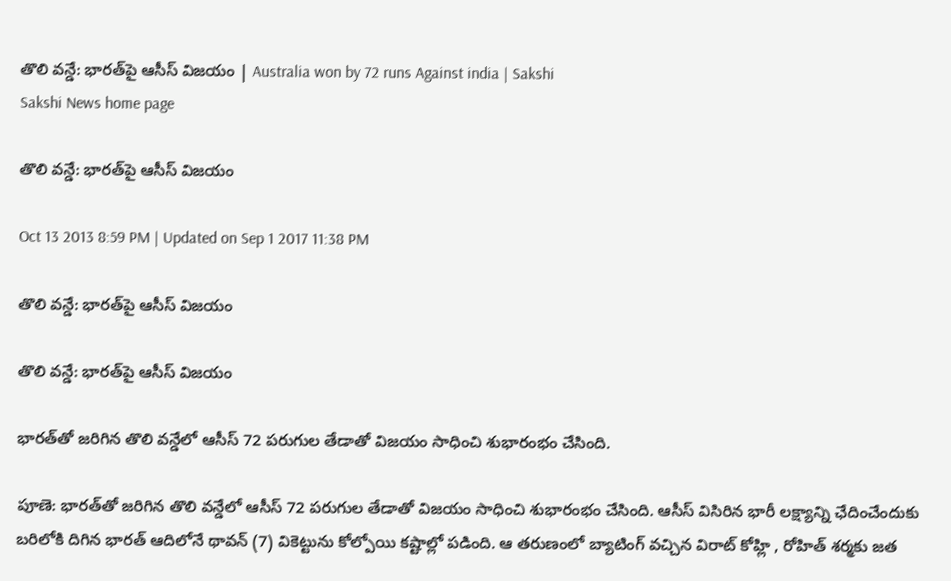తొలి వన్డే: భారత్‌పై ఆసీస్ విజయం | Australia won by 72 runs Against india | Sakshi
Sakshi News home page

తొలి వన్డే: భారత్‌పై ఆసీస్ విజయం

Oct 13 2013 8:59 PM | Updated on Sep 1 2017 11:38 PM

తొలి వన్డే: భారత్‌పై ఆసీస్ విజయం

తొలి వన్డే: భారత్‌పై ఆసీస్ విజయం

భారత్‌తో జరిగిన తొలి వన్డేలో ఆసీస్ 72 పరుగుల తేడాతో విజయం సాధించి శుభారంభం చేసింది.

పూణె: భారత్‌తో జరిగిన తొలి వన్డేలో ఆసీస్ 72 పరుగుల తేడాతో విజయం సాధించి శుభారంభం చేసింది. ఆసీస్ విసిరిన భారీ లక్ష్యాన్ని ఛేదించేందుకు బరిలోకి దిగిన భారత్ ఆదిలోనే థావన్ (7) వికెట్టును కోల్పోయి కష్టాల్లో పడింది. ఆ తరుణంలో బ్యాటింగ్ వచ్చిన విరాట్ కోహ్లి , రోహిత్ శర్మకు జత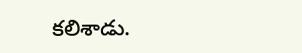కలిశాడు.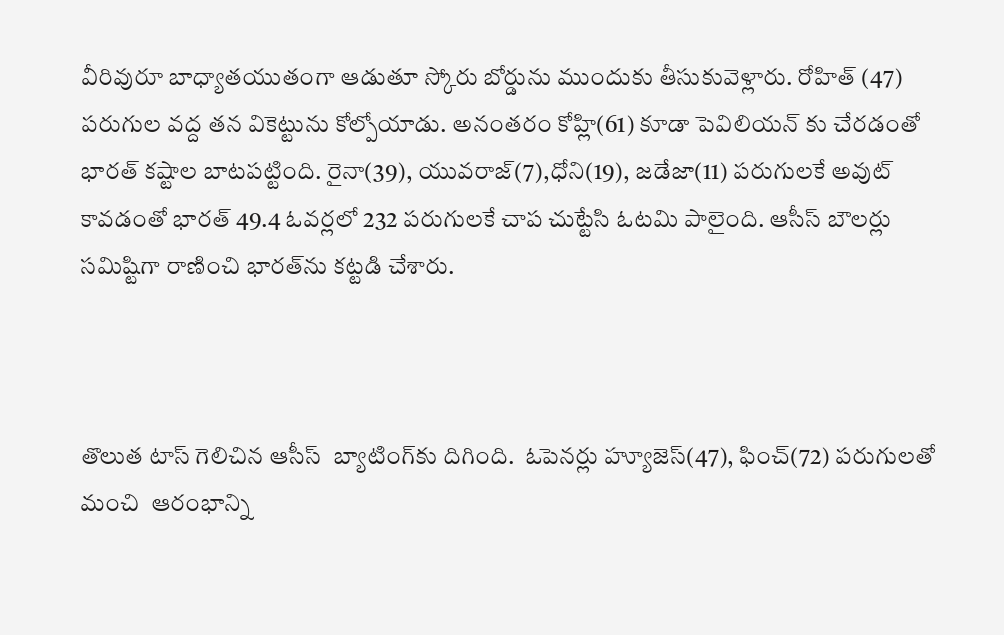వీరివురూ బాధ్యాతయుతంగా ఆడుతూ స్కోరు బోర్డును ముందుకు తీసుకువెళ్లారు. రోహిత్ (47) పరుగుల వద్ద తన వికెట్టును కోల్పోయాడు. అనంతరం కోహ్లి(61) కూడా పెవిలియన్ కు చేరడంతో భారత్ కష్టాల బాటపట్టింది. రైనా(39), యువరాజ్(7),ధోని(19), జడేజా(11) పరుగులకే అవుట్ కావడంతో భారత్ 49.4 ఓవర్లలో 232 పరుగులకే చాప చుట్టేసి ఓటమి పాలైంది. ఆసీస్ బౌలర్లు సమిష్టిగా రాణించి భారత్‌ను కట్టడి చేశారు.



తొలుత టాస్ గెలిచిన ఆసీస్  బ్యాటింగ్‌కు దిగింది.  ఓపెనర్లు హ్యూజెస్(47), ఫించ్(72) పరుగులతో మంచి  ఆరంభాన్ని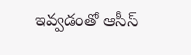ఇవ్వడంతో ఆసీస్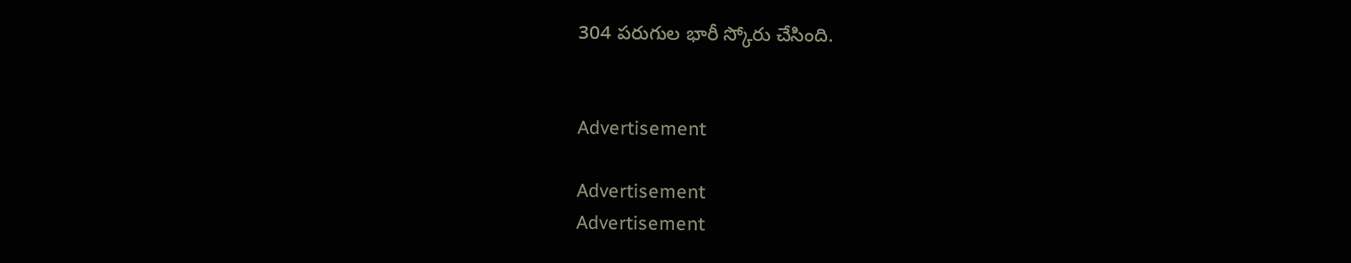304 పరుగుల భారీ స్కోరు చేసింది.


Advertisement

Advertisement
Advertisement